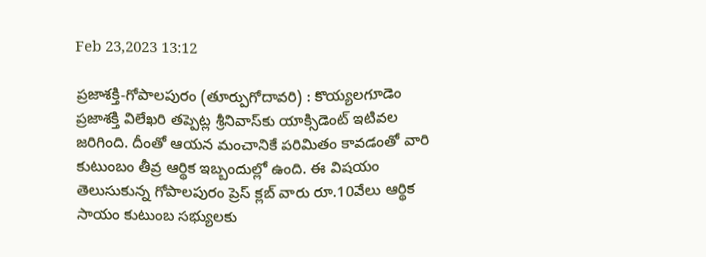Feb 23,2023 13:12

ప్రజాశక్తి-గోపాలపురం (తూర్పుగోదావరి) : కొయ్యలగూడెం ప్రజాశక్తి విలేఖరి తప్పెట్ల శ్రీనివాస్‌కు యాక్సిడెంట్‌ ఇటివల జరిగింది. దీంతో ఆయన మంచానికే పరిమితం కావడంతో వారి కుటుంబం తీవ్ర ఆర్థిక ఇబ్బందుల్లో ఉంది. ఈ విషయం తెలుసుకున్న గోపాలపురం ప్రెస్‌ క్లబ్‌ వారు రూ.10వేలు ఆర్థిక సాయం కుటుంబ సభ్యులకు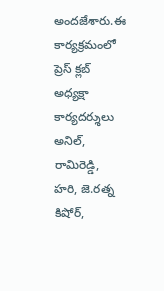అందజేశారు.ఈ కార్యక్రమంలో ప్రెస్‌ క్లబ్‌ అధ్యక్షా కార్యదర్శులు అనిల్‌, రామిరెడ్డి, హరి, జె.రత్న కిషోర్‌,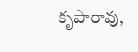కృపారావు,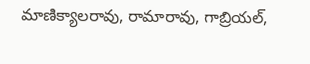మాణిక్యాలరావు, రామారావు, గాబ్రియల్‌,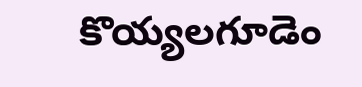కొయ్యలగూడెం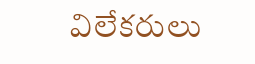విలేకరులు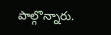పాల్గొన్నారు.